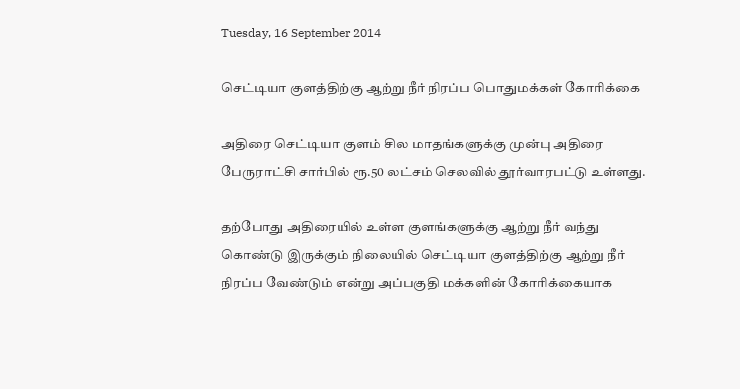Tuesday, 16 September 2014

செட்டியா குளத்திற்கு ஆற்று நீர் நிரப்ப பொதுமக்கள் கோரிக்கை

அதிரை செட்டியா குளம் சில மாதங்களுக்கு முன்பு அதிரை பேருராட்சி சார்பில் ரூ.50 லட்சம் செலவில் தூர்வாரபட்டு உள்ளது.

தற்போது அதிரையில் உள்ள குளங்களுக்கு ஆற்று நீர் வந்து கொண்டு இருக்கும் நிலையில் செட்டியா குளத்திற்கு ஆற்று நீர் நிரப்ப வேண்டும் என்று அப்பகுதி மக்களின் கோரிக்கையாக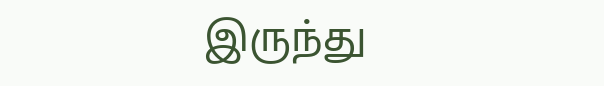இருந்து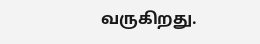வருகிறது.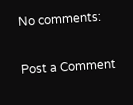No comments:

Post a Comment